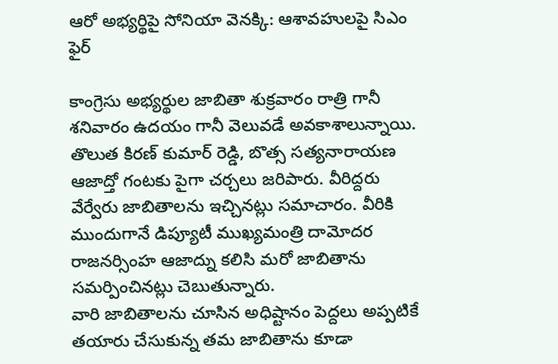ఆరో అభ్యర్థిపై సోనియా వెనక్కి: ఆశావహులపై సిఎం ఫైర్

కాంగ్రెసు అభ్యర్థుల జాబితా శుక్రవారం రాత్రి గానీ శనివారం ఉదయం గానీ వెలువడే అవకాశాలున్నాయి. తొలుత కిరణ్ కుమార్ రెడ్డి, బొత్స సత్యనారాయణ ఆజాద్తో గంటకు పైగా చర్చలు జరిపారు. వీరిద్దరు వేర్వేరు జాబితాలను ఇచ్చినట్లు సమాచారం. వీరికి ముందుగానే డిప్యూటీ ముఖ్యమంత్రి దామోదర రాజనర్సింహ ఆజాద్ను కలిసి మరో జాబితాను సమర్పించినట్లు చెబుతున్నారు.
వారి జాబితాలను చూసిన అధిష్టానం పెద్దలు అప్పటికే తయారు చేసుకున్న తమ జాబితాను కూడా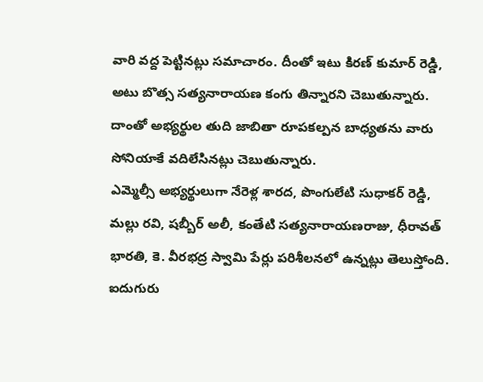వారి వద్ద పెట్టినట్లు సమాచారం. దీంతో ఇటు కిరణ్ కుమార్ రెడ్డి, అటు బొత్స సత్యనారాయణ కంగు తిన్నారని చెబుతున్నారు. దాంతో అభ్యర్థుల తుది జాబితా రూపకల్పన బాధ్యతను వారు సోనియాకే వదిలేసినట్లు చెబుతున్నారు.
ఎమ్మెల్సీ అభ్యర్థులుగా నేరెళ్ల శారద, పొంగులేటి సుధాకర్ రెడ్డి, మల్లు రవి, షబ్బీర్ అలీ, కంతేటి సత్యనారాయణరాజు, ధీరావత్ భారతి, కె. వీరభద్ర స్వామి పేర్లు పరిశీలనలో ఉన్నట్లు తెలుస్తోంది. ఐదుగురు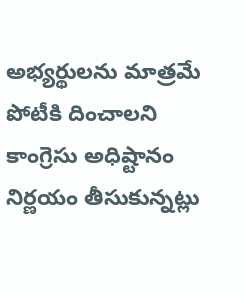అభ్యర్థులను మాత్రమే పోటీకి దించాలని కాంగ్రెసు అధిష్టానం నిర్ణయం తీసుకున్నట్లు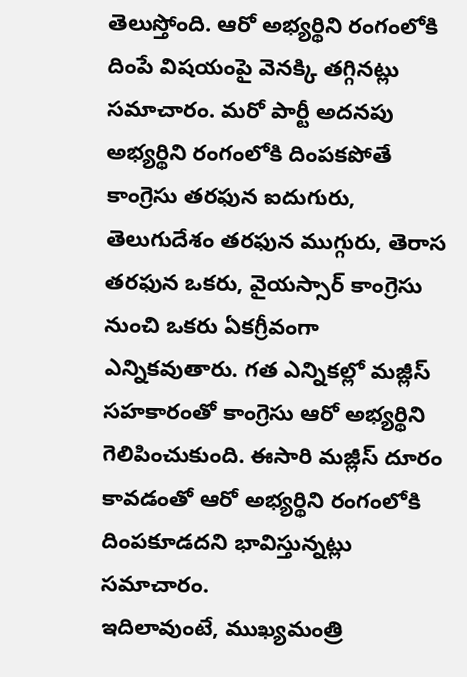తెలుస్తోంది. ఆరో అభ్యర్థిని రంగంలోకి దింపే విషయంపై వెనక్కి తగ్గినట్లు సమాచారం. మరో పార్టీ అదనపు అభ్యర్థిని రంగంలోకి దింపకపోతే కాంగ్రెసు తరఫున ఐదుగురు, తెలుగుదేశం తరఫున ముగ్గురు, తెరాస తరఫున ఒకరు, వైయస్సార్ కాంగ్రెసు నుంచి ఒకరు ఏకగ్రీవంగా ఎన్నికవుతారు. గత ఎన్నికల్లో మజ్లీస్ సహకారంతో కాంగ్రెసు ఆరో అభ్యర్థిని గెలిపించుకుంది. ఈసారి మజ్లీస్ దూరం కావడంతో ఆరో అభ్యర్థిని రంగంలోకి దింపకూడదని భావిస్తున్నట్లు సమాచారం.
ఇదిలావుంటే, ముఖ్యమంత్రి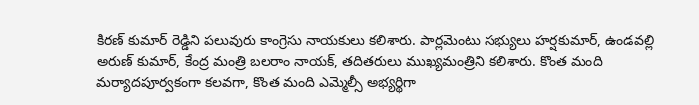కిరణ్ కుమార్ రెడ్డిని పలువురు కాంగ్రెసు నాయకులు కలిశారు. పార్లమెంటు సభ్యులు హర్షకుమార్, ఉండవల్లి అరుణ్ కుమార్, కేంద్ర మంత్రి బలరాం నాయక్, తదితరులు ముఖ్యమంత్రిని కలిశారు. కొంత మంది మర్యాదపూర్వకంగా కలవగా, కొంత మంది ఎమ్మెల్సీ అభ్యర్థిగా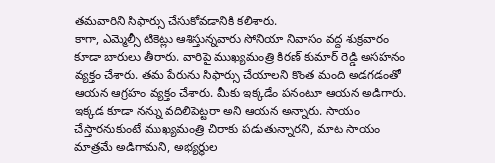తమవారిని సిఫార్సు చేసుకోవడానికి కలిశారు.
కాగా, ఎమ్మెల్సీ టికెట్లు ఆశిస్తున్నవారు సోనియా నివాసం వద్ద శుక్రవారం కూడా బారులు తీరారు. వారిపై ముఖ్యమంత్రి కిరణ్ కుమార్ రెడ్డి అసహనం వ్యక్తం చేశారు. తమ పేరును సిఫార్సు చేయాలని కొంత మంది అడగడంతో ఆయన ఆగ్రహం వ్యక్తం చేశారు. మీకు ఇక్కడేం పనంటూ ఆయన అడిగారు. ఇక్కడ కూడా నన్ను వదిలిపెట్టరా అని ఆయన అన్నారు. సాయం చేస్తారనుకుంటే ముఖ్యమంత్రి చిరాకు పడుతున్నారని, మాట సాయం మాత్రమే అడిగామని, అభ్యర్థుల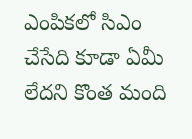ఎంపికలో సిఎం చేసేది కూడా ఏమీ లేదని కొంత మంది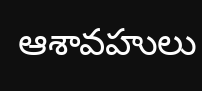ఆశావహులు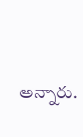అన్నారు.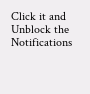Click it and Unblock the Notifications